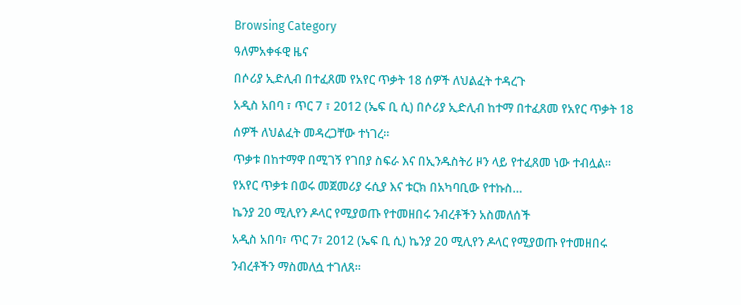Browsing Category
ዓለምአቀፋዊ ዜና
በሶሪያ ኢድሊብ በተፈጸመ የአየር ጥቃት 18 ሰዎች ለህልፈት ተዳረጉ
አዲስ አበባ ፣ ጥር 7 ፣ 2012 (ኤፍ ቢ ሲ) በሶሪያ ኢድሊብ ከተማ በተፈጸመ የአየር ጥቃት 18 ሰዎች ለህልፈት መዳረጋቸው ተነገረ።
ጥቃቱ በከተማዋ በሚገኝ የገበያ ስፍራ እና በኢንዱስትሪ ዞን ላይ የተፈጸመ ነው ተብሏል።
የአየር ጥቃቱ በወሩ መጀመሪያ ሩሲያ እና ቱርክ በአካባቢው የተኩስ…
ኬንያ 20 ሚሊየን ዶላር የሚያወጡ የተመዘበሩ ንብረቶችን አስመለሰች
አዲስ አበባ፣ ጥር 7፣ 2012 (ኤፍ ቢ ሲ) ኬንያ 20 ሚሊየን ዶላር የሚያወጡ የተመዘበሩ ንብረቶችን ማስመለሷ ተገለጸ።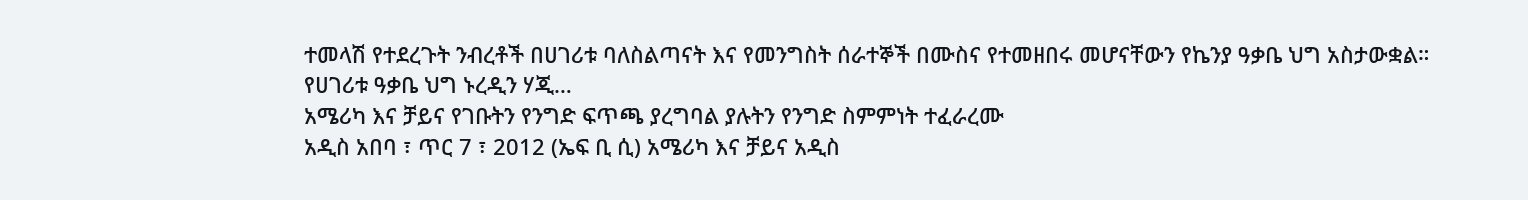ተመላሽ የተደረጉት ንብረቶች በሀገሪቱ ባለስልጣናት እና የመንግስት ሰራተኞች በሙስና የተመዘበሩ መሆናቸውን የኬንያ ዓቃቤ ህግ አስታውቋል።
የሀገሪቱ ዓቃቤ ህግ ኑረዲን ሃጂ…
አሜሪካ እና ቻይና የገቡትን የንግድ ፍጥጫ ያረግባል ያሉትን የንግድ ስምምነት ተፈራረሙ
አዲስ አበባ ፣ ጥር 7 ፣ 2012 (ኤፍ ቢ ሲ) አሜሪካ እና ቻይና አዲስ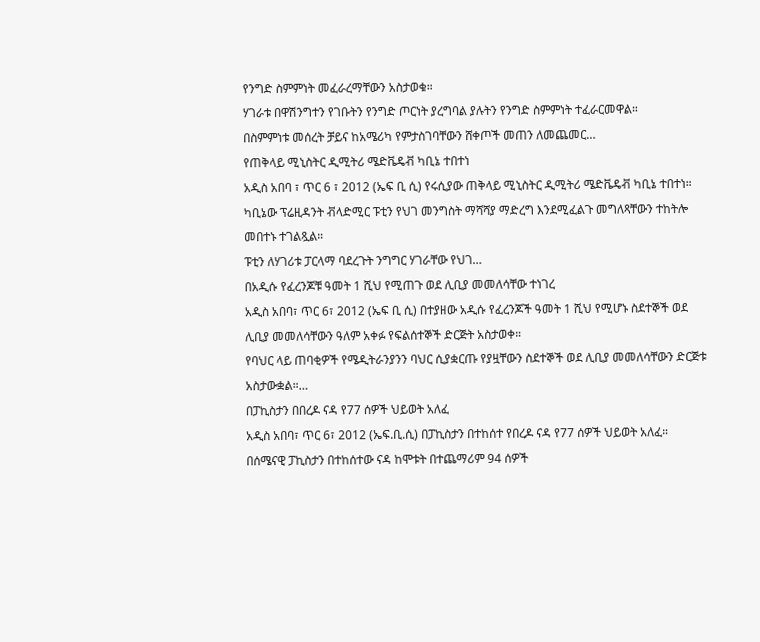የንግድ ስምምነት መፈራረማቸውን አስታወቁ።
ሃገራቱ በዋሽንግተን የገቡትን የንግድ ጦርነት ያረግባል ያሉትን የንግድ ስምምነት ተፈራርመዋል።
በስምምነቱ መሰረት ቻይና ከአሜሪካ የምታስገባቸውን ሸቀጦች መጠን ለመጨመር…
የጠቅላይ ሚኒስትር ዲሚትሪ ሜድቬዴቭ ካቢኔ ተበተነ
አዲስ አበባ ፣ ጥር 6 ፣ 2012 (ኤፍ ቢ ሲ) የሩሲያው ጠቅላይ ሚኒስትር ዲሚትሪ ሜድቬዴቭ ካቢኔ ተበተነ።
ካቢኔው ፕሬዚዳንት ቭላድሚር ፑቲን የህገ መንግስት ማሻሻያ ማድረግ እንደሚፈልጉ መግለጻቸውን ተከትሎ መበተኑ ተገልጿል።
ፑቲን ለሃገሪቱ ፓርላማ ባደረጉት ንግግር ሃገራቸው የህገ…
በአዲሱ የፈረንጆቹ ዓመት 1 ሺህ የሚጠጉ ወደ ሊቢያ መመለሳቸው ተነገረ
አዲስ አበባ፣ ጥር 6፣ 2012 (ኤፍ ቢ ሲ) በተያዘው አዲሱ የፈረንጆች ዓመት 1 ሺህ የሚሆኑ ስደተኞች ወደ ሊቢያ መመለሳቸውን ዓለም አቀፉ የፍልሰተኞች ድርጅት አስታወቀ።
የባህር ላይ ጠባቂዎች የሜዲትራንያንን ባህር ሲያቋርጡ የያዟቸውን ስደተኞች ወደ ሊቢያ መመለሳቸውን ድርጅቱ አስታውቋል።…
በፓኪስታን በበረዶ ናዳ የ77 ሰዎች ህይወት አለፈ
አዲስ አበባ፣ ጥር 6፣ 2012 (ኤፍ.ቢ.ሲ) በፓኪስታን በተከሰተ የበረዶ ናዳ የ77 ሰዎች ህይወት አለፈ።
በሰሜናዊ ፓኪስታን በተከሰተው ናዳ ከሞቱት በተጨማሪም 94 ሰዎች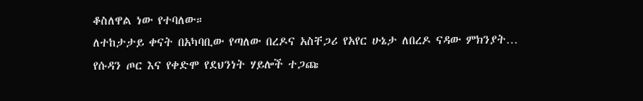ቆስለዋል ነው የተባለው።
ለተከታታይ ቀናት በአካባቢው የጣለው በረዶና አስቸጋሪ የአየር ሁኔታ ለበረዶ ናዳው ምክንያት…
የሱዳን ጦር እና የቀድሞ የደህንነት ሃይሎች ተጋጩ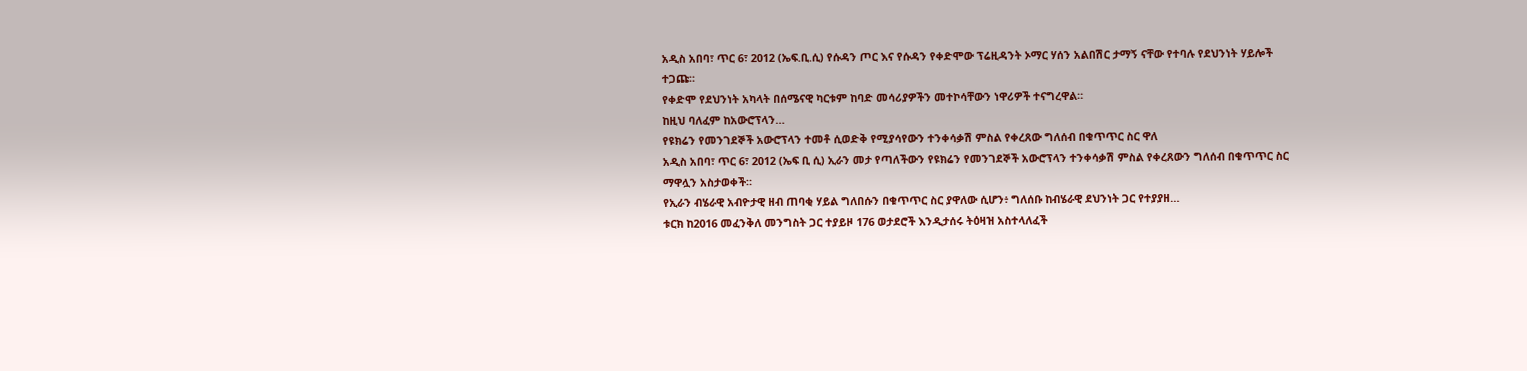አዲስ አበባ፣ ጥር 6፣ 2012 (ኤፍ.ቢ.ሲ) የሱዳን ጦር እና የሱዳን የቀድሞው ፕሬዚዳንት ኦማር ሃሰን አልበሽር ታማኝ ናቸው የተባሉ የደህንነት ሃይሎች ተጋጩ።
የቀድሞ የደህንነት አካላት በሰሜናዊ ካርቱም ከባድ መሳሪያዎችን መተኮሳቸውን ነዋሪዎች ተናግረዋል።
ከዚህ ባለፈም ከአውሮፕላን…
የዩክሬን የመንገደኞች አውሮፕላን ተመቶ ሲወድቅ የሚያሳየውን ተንቀሳቃሽ ምስል የቀረጸው ግለሰብ በቁጥጥር ስር ዋለ
አዲስ አበባ፣ ጥር 6፣ 2012 (ኤፍ ቢ ሲ) ኢራን መታ የጣለችውን የዩክሬን የመንገደኞች አውሮፕላን ተንቀሳቃሽ ምስል የቀረጸውን ግለሰብ በቁጥጥር ስር ማዋሏን አስታወቀች።
የኢራን ብሄራዊ አብዮታዊ ዘብ ጠባቂ ሃይል ግለበሱን በቁጥጥር ስር ያዋለው ሲሆን፥ ግለሰቡ ከብሄራዊ ደህንነት ጋር የተያያዘ…
ቱርክ ከ2016 መፈንቅለ መንግስት ጋር ተያይዞ 176 ወታደሮች እንዲታሰሩ ትዕዛዝ አስተላለፈች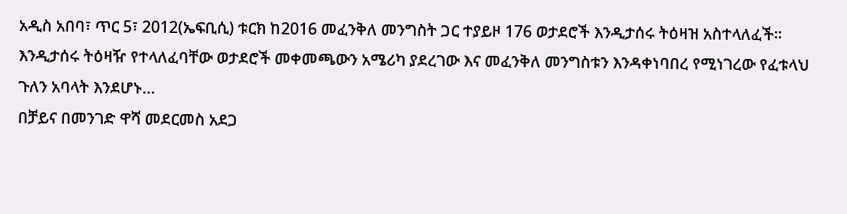አዲስ አበባ፣ ጥር 5፣ 2012(ኤፍቢሲ) ቱርክ ከ2016 መፈንቅለ መንግስት ጋር ተያይዞ 176 ወታደሮች እንዲታሰሩ ትዕዛዝ አስተላለፈች፡፡
እንዲታሰሩ ትዕዛዥ የተላለፈባቸው ወታደሮች መቀመጫውን አሜሪካ ያደረገው እና መፈንቅለ መንግስቱን እንዳቀነባበረ የሚነገረው የፈቱላህ ጉለን አባላት እንደሆኑ…
በቻይና በመንገድ ዋሻ መደርመስ አደጋ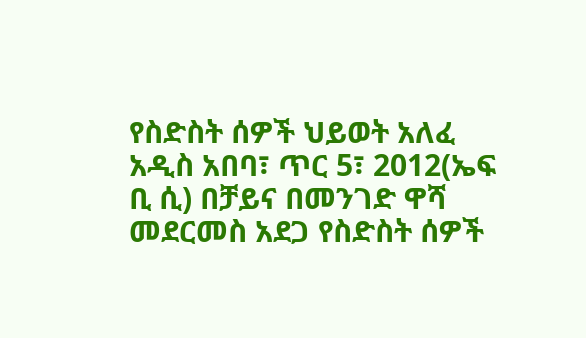የስድስት ሰዎች ህይወት አለፈ
አዲስ አበባ፣ ጥር 5፣ 2012(ኤፍ ቢ ሲ) በቻይና በመንገድ ዋሻ መደርመስ አደጋ የስድስት ሰዎች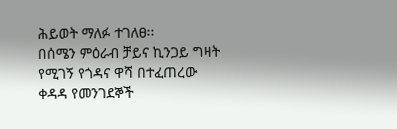ሕይወት ማለፉ ተገለፀ፡፡
በሰሜን ምዕራብ ቻይና ኪንጋይ ግዛት የሚገኝ የጎዳና ዋሻ በተፈጠረው ቀዳዳ የመንገደኞች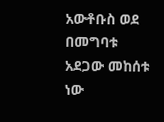አውቶቡስ ወደ በመግባቱ አደጋው መከሰቱ ነው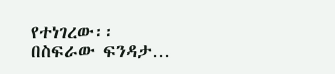የተነገረው፡፡
በስፍራው ፍንዳታ…